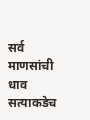सर्व माणसांची धाव सत्याकडेच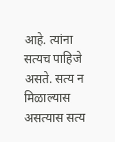आहे. त्यांना सत्यच पाहिजे असते. सत्य न मिळाल्यास असत्यास सत्य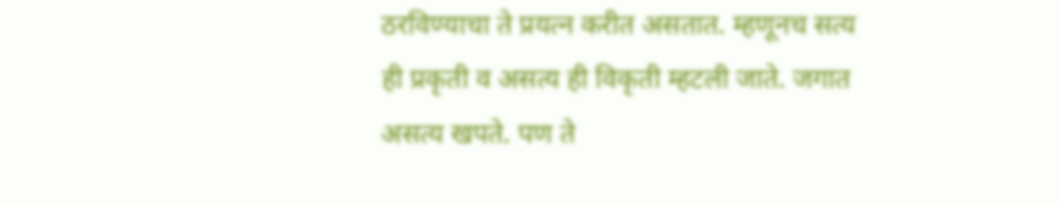ठरविण्याचा ते प्रयत्न करीत असतात. म्हणूनच सत्य ही प्रकृती व असत्य ही विकृती म्हटली जाते. जगात असत्य खपते. पण ते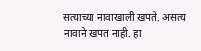सत्याच्या नावाखाली खपते. असत्य नावाने खपत नाही. हा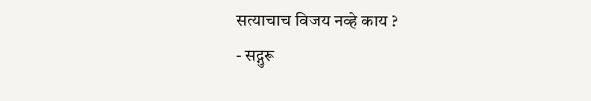सत्याचाच विजय नव्हे काय ?
- सद्गुरू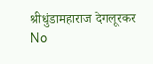श्रीधुंडामहाराज देगलूरकर
No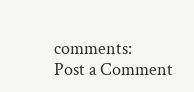comments:
Post a Comment